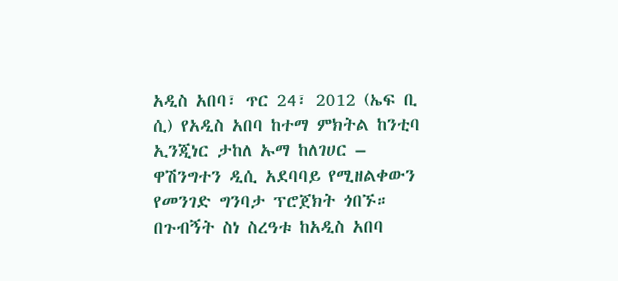አዲስ አበባ፣ ጥር 24፣ 2012 (ኤፍ ቢ ሲ) የአዲስ አበባ ከተማ ምክትል ከንቲባ ኢንጂነር ታከለ ኡማ ከለገሀር – ዋሽንግተን ዲሲ አደባባይ የሚዘልቀውን የመንገድ ግንባታ ፕሮጀክት ጎበኙ።
በጉብኝት ስነ ስረዓቱ ከአዲስ አበባ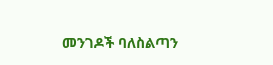መንገዶች ባለስልጣን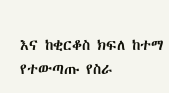እና ከቂርቆስ ክፍለ ከተማ የተውጣጡ የስራ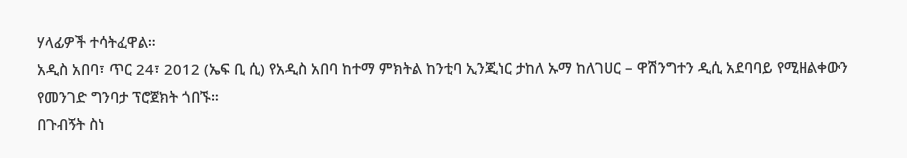ሃላፊዎች ተሳትፈዋል።
አዲስ አበባ፣ ጥር 24፣ 2012 (ኤፍ ቢ ሲ) የአዲስ አበባ ከተማ ምክትል ከንቲባ ኢንጂነር ታከለ ኡማ ከለገሀር – ዋሽንግተን ዲሲ አደባባይ የሚዘልቀውን የመንገድ ግንባታ ፕሮጀክት ጎበኙ።
በጉብኝት ስነ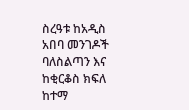ስረዓቱ ከአዲስ አበባ መንገዶች ባለስልጣን እና ከቂርቆስ ክፍለ ከተማ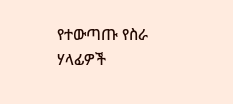የተውጣጡ የስራ ሃላፊዎች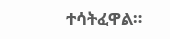ተሳትፈዋል።